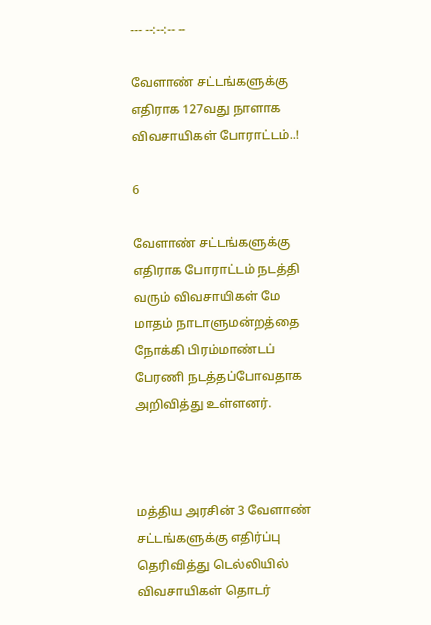--- --:--:-- --

வேளாண் சட்டங்களுக்கு எதிராக 127வது நாளாக விவசாயிகள் போராட்டம்..!

6

வேளாண் சட்டங்களுக்கு எதிராக போராட்டம் நடத்தி வரும் விவசாயிகள் மே மாதம் நாடாளுமன்றத்தை நோக்கி பிரம்மாண்டப் பேரணி நடத்தப்போவதாக அறிவித்து உள்ளனர்.



மத்திய அரசின் 3 வேளாண் சட்டங்களுக்கு எதிர்ப்பு தெரிவித்து டெல்லியில் விவசாயிகள் தொடர்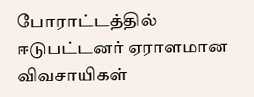போராட்டத்தில் ஈடுபட்டனர் ஏராளமான விவசாயிகள்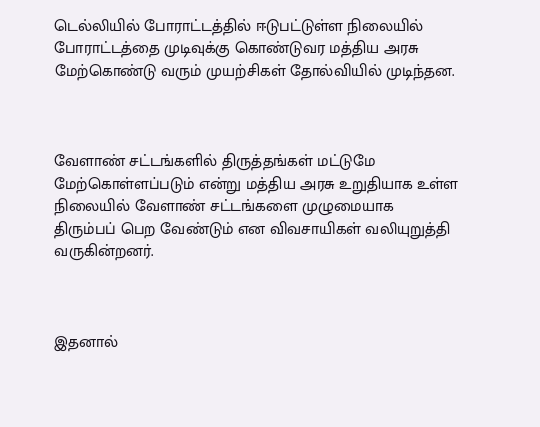டெல்லியில் போராட்டத்தில் ஈடுபட்டுள்ள நிலையில் போராட்டத்தை முடிவுக்கு கொண்டுவர மத்திய அரசு மேற்கொண்டு வரும் முயற்சிகள் தோல்வியில் முடிந்தன.



வேளாண் சட்டங்களில் திருத்தங்கள் மட்டுமே மேற்கொள்ளப்படும் என்று மத்திய அரசு உறுதியாக உள்ள நிலையில் வேளாண் சட்டங்களை முழுமையாக திரும்பப் பெற வேண்டும் என விவசாயிகள் வலியுறுத்தி வருகின்றனர்.



இதனால்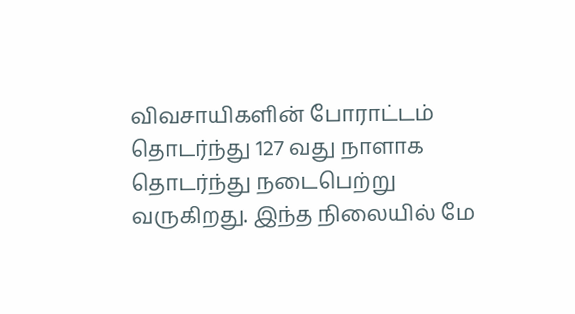விவசாயிகளின் போராட்டம் தொடர்ந்து 127 வது நாளாக தொடர்ந்து நடைபெற்று வருகிறது. இந்த நிலையில் மே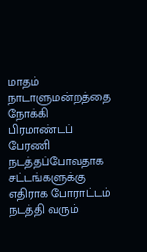மாதம் நாடாளுமன்றத்தை நோக்கி பிரமாண்டப் பேரணி நடத்தப்போவதாக சட்டங்களுக்கு எதிராக போராட்டம் நடத்தி வரும்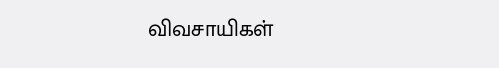விவசாயிகள்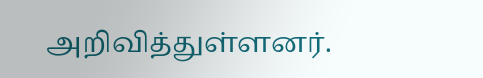அறிவித்துள்ளனர்.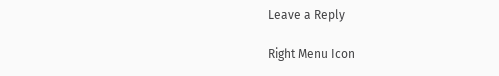Leave a Reply

Right Menu Icon